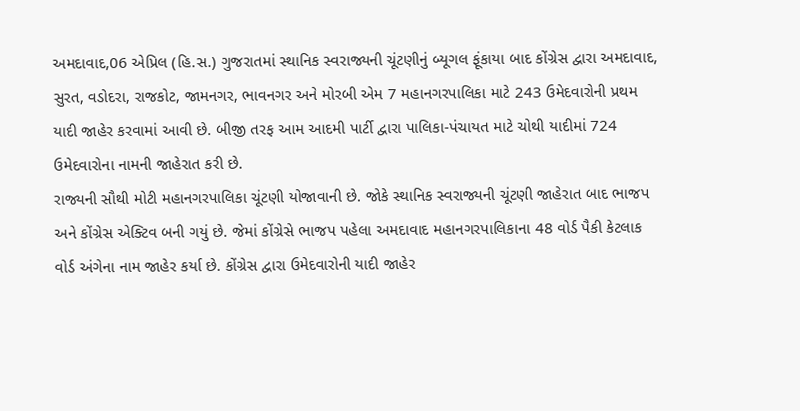અમદાવાદ,06 એપ્રિલ (હિ.સ.) ગુજરાતમાં સ્થાનિક સ્વરાજ્યની ચૂંટણીનું બ્યૂગલ ફૂંકાયા બાદ કોંગ્રેસ દ્વારા અમદાવાદ, સુરત, વડોદરા, રાજકોટ, જામનગર, ભાવનગર અને મોરબી એમ 7 મહાનગરપાલિકા માટે 243 ઉમેદવારોની પ્રથમ યાદી જાહેર કરવામાં આવી છે. બીજી તરફ આમ આદમી પાર્ટી દ્વારા પાલિકા-પંચાયત માટે ચોથી યાદીમાં 724 ઉમેદવારોના નામની જાહેરાત કરી છે.
રાજ્યની સૌથી મોટી મહાનગરપાલિકા ચૂંટણી યોજાવાની છે. જોકે સ્થાનિક સ્વરાજ્યની ચૂંટણી જાહેરાત બાદ ભાજપ અને કોંગ્રેસ એક્ટિવ બની ગયું છે. જેમાં કોંગ્રેસે ભાજપ પહેલા અમદાવાદ મહાનગરપાલિકાના 48 વોર્ડ પૈકી કેટલાક વોર્ડ અંગેના નામ જાહેર કર્યા છે. કોંગ્રેસ દ્વારા ઉમેદવારોની યાદી જાહેર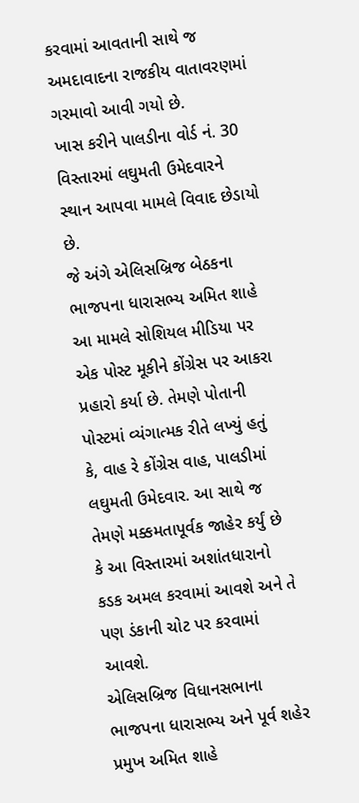કરવામાં આવતાની સાથે જ અમદાવાદના રાજકીય વાતાવરણમાં ગરમાવો આવી ગયો છે.
ખાસ કરીને પાલડીના વોર્ડ નં. 30 વિસ્તારમાં લઘુમતી ઉમેદવારને સ્થાન આપવા મામલે વિવાદ છેડાયો છે.
જે અંગે એલિસબ્રિજ બેઠકના ભાજપના ધારાસભ્ય અમિત શાહે આ મામલે સોશિયલ મીડિયા પર એક પોસ્ટ મૂકીને કોંગ્રેસ પર આકરા પ્રહારો કર્યા છે. તેમણે પોતાની પોસ્ટમાં વ્યંગાત્મક રીતે લખ્યું હતું કે, વાહ રે કોંગ્રેસ વાહ, પાલડીમાં લઘુમતી ઉમેદવાર. આ સાથે જ તેમણે મક્કમતાપૂર્વક જાહેર કર્યું છે કે આ વિસ્તારમાં અશાંતધારાનો કડક અમલ કરવામાં આવશે અને તે પણ ડંકાની ચોટ પર કરવામાં આવશે.
એલિસબ્રિજ વિધાનસભાના ભાજપના ધારાસભ્ય અને પૂર્વ શહેર પ્રમુખ અમિત શાહે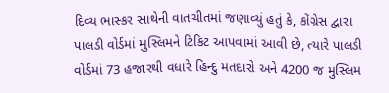દિવ્ય ભાસ્કર સાથેની વાતચીતમાં જણાવ્યું હતું કે, કોંગ્રેસ દ્વારા પાલડી વોર્ડમાં મુસ્લિમને ટિકિટ આપવામાં આવી છે, ત્યારે પાલડી વોર્ડમાં 73 હજારથી વધારે હિન્દુ મતદારો અને 4200 જ મુસ્લિમ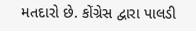મતદારો છે. કોંગ્રેસ દ્વારા પાલડી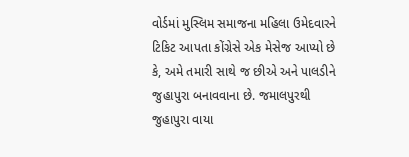વોર્ડમાં મુસ્લિમ સમાજના મહિલા ઉમેદવારને ટિકિટ આપતા કોંગ્રેસે એક મેસેજ આપ્યો છે કે, અમે તમારી સાથે જ છીએ અને પાલડીને જુહાપુરા બનાવવાના છે. જમાલપુરથી જુહાપુરા વાયા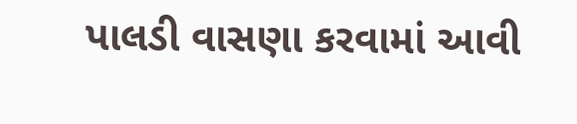પાલડી વાસણા કરવામાં આવી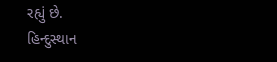રહ્યું છે.
હિન્દુસ્થાન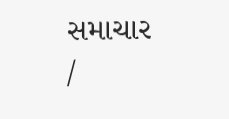સમાચાર /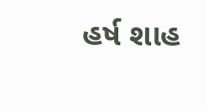હર્ષ શાહ